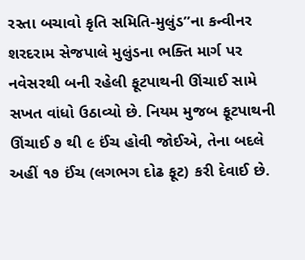રસ્તા બચાવો કૃતિ સમિતિ-મુલુંડ”ના કન્વીનર શરદરામ સેજપાલે મુલુંડના ભક્તિ માર્ગ પર નવેસરથી બની રહેલી ફૂટપાથની ઊંચાઈ સામે સખત વાંધો ઉઠાવ્યો છે. નિયમ મુજબ ફૂટપાથની ઊંચાઈ ૭ થી ૯ ઈંચ હોવી જોઈએ, તેના બદલે અહીં ૧૭ ઈંચ (લગભગ દોઢ ફૂટ) કરી દેવાઈ છે.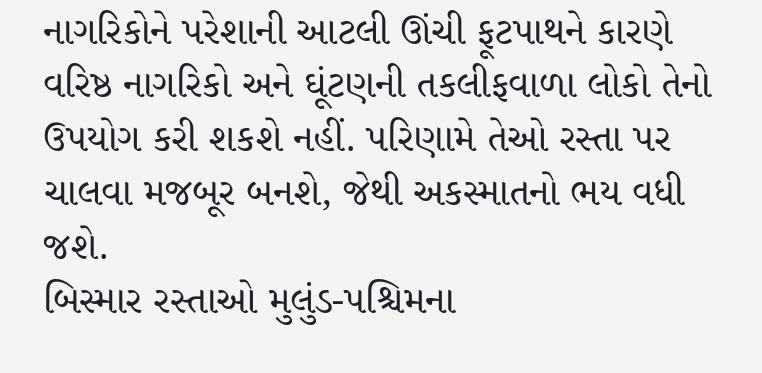નાગરિકોને પરેશાની આટલી ઊંચી ફૂટપાથને કારણે વરિષ્ઠ નાગરિકો અને ઘૂંટણની તકલીફવાળા લોકો તેનો ઉપયોગ કરી શકશે નહીં. પરિણામે તેઓ રસ્તા પર ચાલવા મજબૂર બનશે, જેથી અકસ્માતનો ભય વધી જશે.
બિસ્માર રસ્તાઓ મુલુંડ-પશ્ચિમના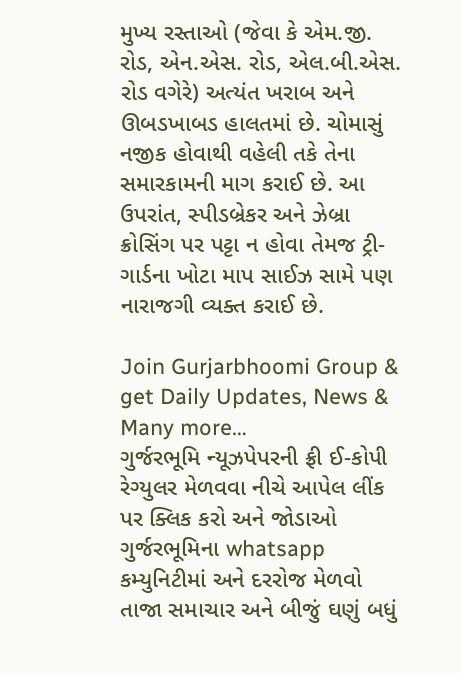મુખ્ય રસ્તાઓ (જેવા કે એમ.જી. રોડ, એન.એસ. રોડ, એલ.બી.એસ. રોડ વગેરે) અત્યંત ખરાબ અને ઊબડખાબડ હાલતમાં છે. ચોમાસું નજીક હોવાથી વહેલી તકે તેના સમારકામની માગ કરાઈ છે. આ ઉપરાંત, સ્પીડબ્રેકર અને ઝેબ્રા ક્રોસિંગ પર પટ્ટા ન હોવા તેમજ ટ્રી-ગાર્ડના ખોટા માપ સાઈઝ સામે પણ નારાજગી વ્યક્ત કરાઈ છે.

Join Gurjarbhoomi Group & get Daily Updates, News & Many more…
ગુર્જરભૂમિ ન્યૂઝપેપરની ફ્રી ઈ-કોપી રેગ્યુલર મેળવવા નીચે આપેલ લીંક પર ક્લિક કરો અને જોડાઓ ગુર્જરભૂમિના whatsapp કમ્યુનિટીમાં અને દરરોજ મેળવો તાજા સમાચાર અને બીજું ઘણું બધું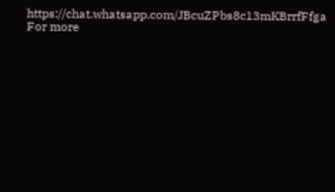https://chat.whatsapp.com/JBcuZPbs8c13mKBrrfFfga
For more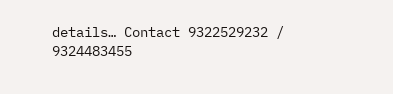details… Contact 9322529232 / 9324483455